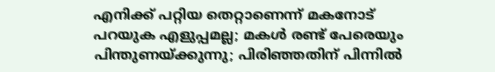എനിക്ക് പറ്റിയ തെറ്റാണെന്ന് മകനോട് പറയുക എളുപ്പമല്ല; മകൾ രണ്ട് പേരെയും പിന്തുണയ്ക്കുന്നു; പിരിഞ്ഞതിന് പിന്നിൽ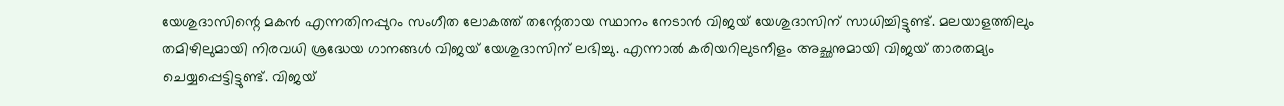യേശുദാസിന്റെ മകൻ എന്നതിനപ്പുറം സംഗീത ലോകത്ത് തന്റേതായ സ്ഥാനം നേടാൻ വിജയ് യേശുദാസിന് സാധിച്ചിട്ടുണ്ട്. മലയാളത്തിലും തമിഴിലുമായി നിരവധി ശ്രദ്ധേയ ഗാനങ്ങൾ വിജയ് യേശുദാസിന് ലഭിച്ചു. എന്നാൽ കരിയറിലുടനീളം അച്ഛനുമായി വിജയ് താരതമ്യം ചെയ്യപ്പെട്ടിട്ടുണ്ട്. വിജയ്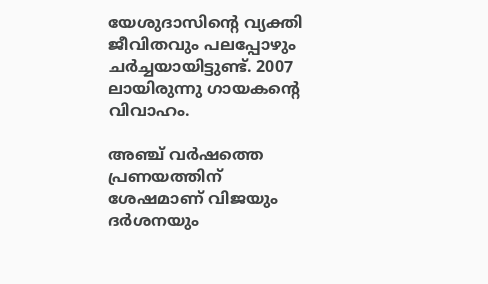യേശുദാസിന്റെ വ്യക്തി ജീവിതവും പലപ്പോഴും ചർച്ചയായിട്ടുണ്ട്. 2007 ലായിരുന്നു ഗായകന്റെ വിവാഹം.

അഞ്ച് വർഷത്തെ പ്രണയത്തിന് ശേഷമാണ് വിജയും ദർശനയും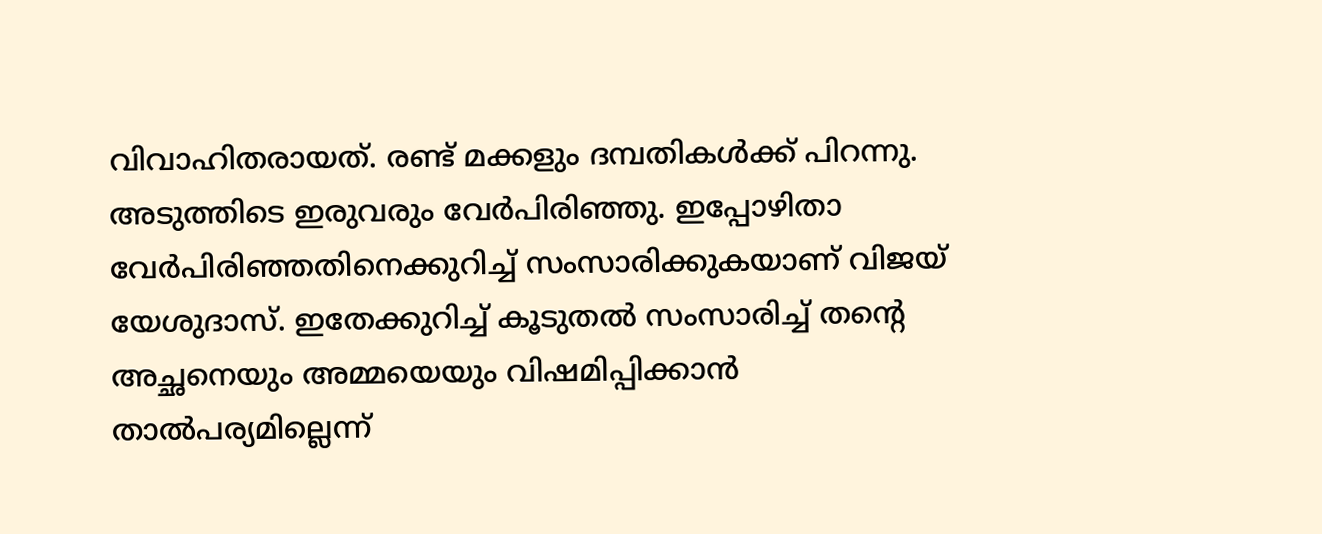വിവാഹിതരായത്. രണ്ട് മക്കളും ദമ്പതികൾക്ക് പിറന്നു. അടുത്തിടെ ഇരുവരും വേർപിരിഞ്ഞു. ഇപ്പോഴിതാ വേർപിരിഞ്ഞതിനെക്കുറിച്ച് സംസാരിക്കുകയാണ് വിജയ് യേശുദാസ്. ഇതേക്കുറിച്ച് കൂടുതൽ സംസാരിച്ച് തന്റെ അച്ഛനെയും അമ്മയെയും വിഷമിപ്പിക്കാൻ താൽപര്യമില്ലെന്ന്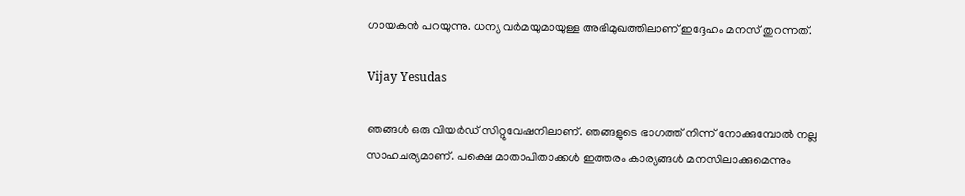ഗായകൻ പറയുന്നു. ധന്യ വർമയുമായുള്ള അഭിമുഖത്തിലാണ് ഇദ്ദേഹം മനസ് തുറന്നത്.

Vijay Yesudas

ഞങ്ങൾ ഒരു വിയർഡ് സിറ്റുവേഷനിലാണ്. ഞങ്ങളുടെ ഭാഗത്ത് നിന്ന് നോക്കുമ്പോൽ നല്ല സാഹചര്യമാണ്. പക്ഷെ മാതാപിതാക്കൾ ഇത്തരം കാര്യങ്ങൾ‌ മനസിലാക്കുമെന്നും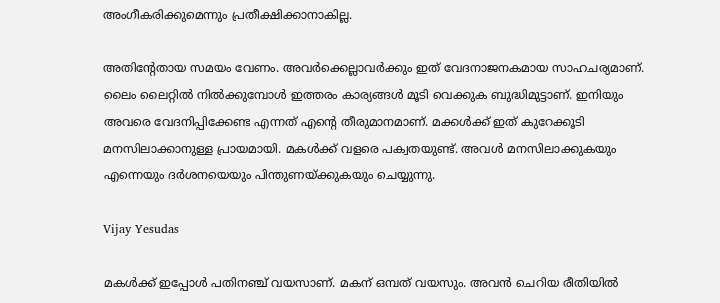അംഗീകരിക്കുമെന്നും പ്രതീക്ഷിക്കാനാകില്ല.

അതിന്റേതായ സമയം വേണം. അവർക്കെല്ലാവർക്കും ഇത് വേദനാജനകമായ സാഹചര്യമാണ്. ലൈം ലൈറ്റിൽ നിൽക്കുമ്പോൾ ഇത്തരം കാര്യങ്ങൾ മൂ‌ടി വെക്കുക ബുദ്ധിമുട്ടാണ്. ഇനിയും അവരെ വേദനിപ്പിക്കേണ്ട എന്നത് എന്റെ തീരുമാനമാണ്. മക്കൾക്ക് ഇത് കുറേക്കൂടി മനസിലാക്കാനുള്ള പ്രായമായി. മകൾക്ക് വളരെ പക്വതയുണ്ട്. അവൾ മനസിലാക്കുകയും എന്നെയും ദർശനയെയും പിന്തുണയ്ക്കുകയും ചെയ്യുന്നു.

Vijay Yesudas

മകൾക്ക് ഇപ്പോൾ പതിനഞ്ച് വയസാണ്. മകന് ഒമ്പത് വയസും. അവൻ ചെറിയ രീതിയിൽ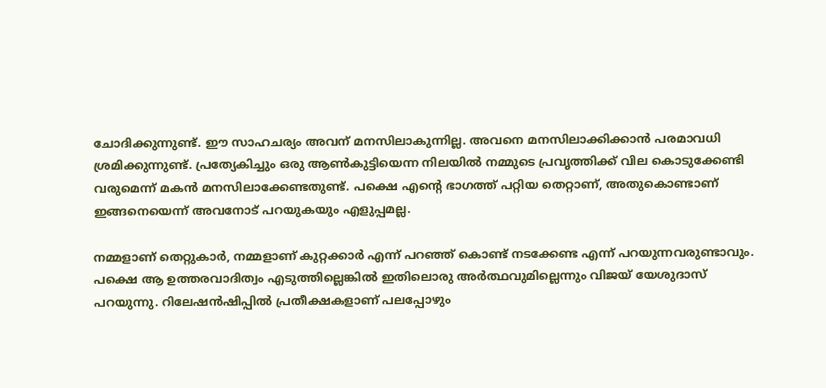ചോദിക്കുന്നുണ്ട്. ഈ സാഹചര്യം അവന് മനസിലാകുന്നില്ല. അവനെ മനസിലാക്കിക്കാൻ പരമാവധി ശ്രമിക്കുന്നുണ്ട്. പ്രത്യേകിച്ചും ഒരു ആൺകുട്ടിയെന്ന നിലയിൽ നമ്മുടെ പ്രവൃത്തിക്ക് വില കൊടുക്കേണ്ടി വരുമെന്ന് മകൻ മനസിലാക്കേണ്ടതുണ്ട്. പക്ഷെ എന്റെ ഭാഗത്ത് പറ്റിയ തെറ്റാണ്, അതുകൊണ്ടാണ് ഇങ്ങനെയെന്ന് അവനോട് പറയുകയും എളുപ്പമല്ല.

നമ്മളാണ് തെറ്റുകാർ, നമ്മളാണ് കുറ്റക്കാർ എന്ന് പറഞ്ഞ് കൊണ്ട് നടക്കേണ്ട എന്ന് പറയുന്നവരുണ്ടാവും. പക്ഷെ ആ ഉത്തരവാദിത്വം എടുത്തില്ലെങ്കിൽ ഇതിലൊരു അർത്ഥവുമില്ലെന്നും വിജയ് യേശുദാസ് പറയുന്നു. റിലേഷൻഷിപ്പിൽ പ്രതീക്ഷകളാണ് പലപ്പോഴും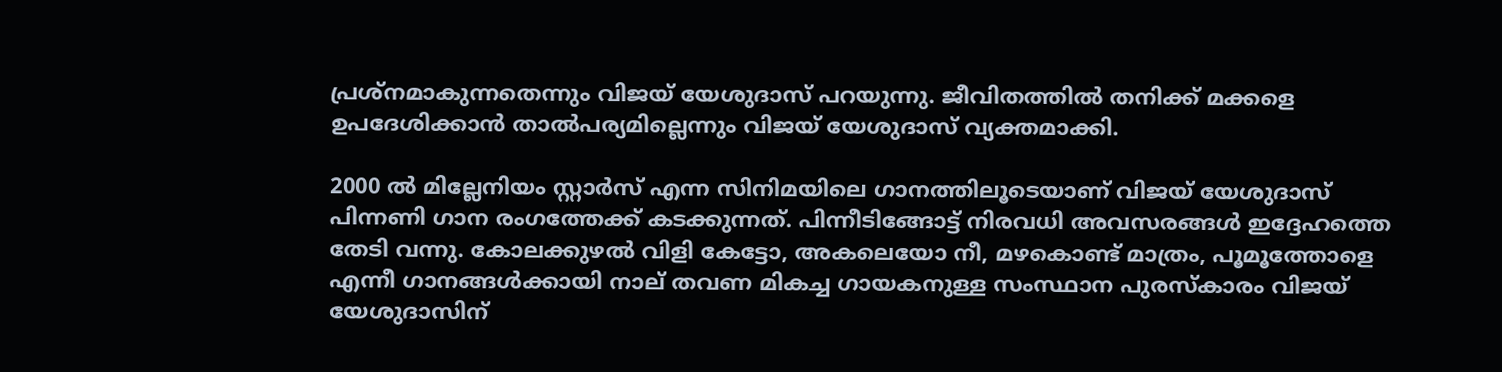പ്രശ്നമാകുന്നതെന്നും വിജയ് യേശുദാസ് പറയുന്നു. ജീവിതത്തിൽ തനിക്ക് മക്കളെ ഉപദേശിക്കാൻ താൽപര്യമില്ലെന്നും വിജയ് യേശുദാസ് വ്യക്തമാക്കി.

2000 ൽ മില്ലേനിയം സ്റ്റാർസ് എന്ന സിനിമയിലെ ഗാനത്തിലൂടെയാണ് വിജയ് യേശുദാസ് പിന്നണി ഗാന രംഗത്തേക്ക് കടക്കുന്നത്. പിന്നീടിങ്ങോട്ട് നിരവധി അവസരങ്ങൾ ഇദ്ദേഹത്തെ തേടി വന്നു. കോലക്കുഴൽ വിളി കേട്ടോ, അകലെയോ നീ, മഴകൊണ്ട് മാത്രം, പൂമൂത്തോളെ എന്നീ ഗാനങ്ങൾക്കായി നാല് തവണ മികച്ച ഗായകനുള്ള സംസ്ഥാന പുരസ്കാരം വിജയ് യേശുദാസിന്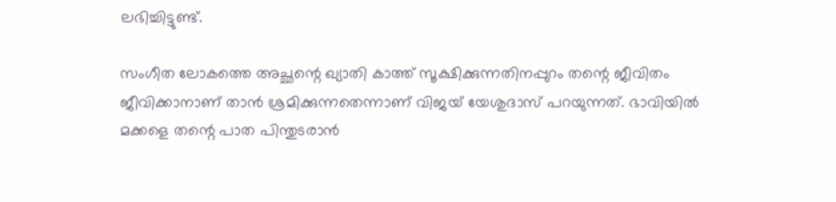ലഭിച്ചിട്ടുണ്ട്.

സംഗീത ലോകത്തെ അച്ഛന്റെ ഖ്യാതി കാത്ത് സൂക്ഷിക്കുന്നതിനപ്പുറം തന്റെ ജീവിതം ജീവിക്കാനാണ് താൻ ശ്രമിക്കുന്നതെന്നാണ് വിജയ് യേശുദാസ് പറയുന്നത്. ഭാവിയിൽ മക്കളെ തന്റെ പാത പിന്തുടരാൻ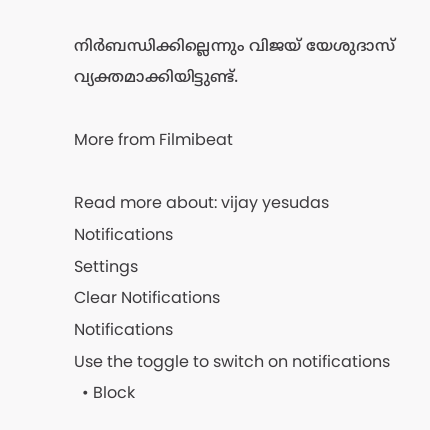നിർബന്ധിക്കില്ലെന്നും വിജയ് യേശുദാസ് വ്യക്തമാക്കിയിട്ടുണ്ട്.

More from Filmibeat

Read more about: vijay yesudas
Notifications
Settings
Clear Notifications
Notifications
Use the toggle to switch on notifications
  • Block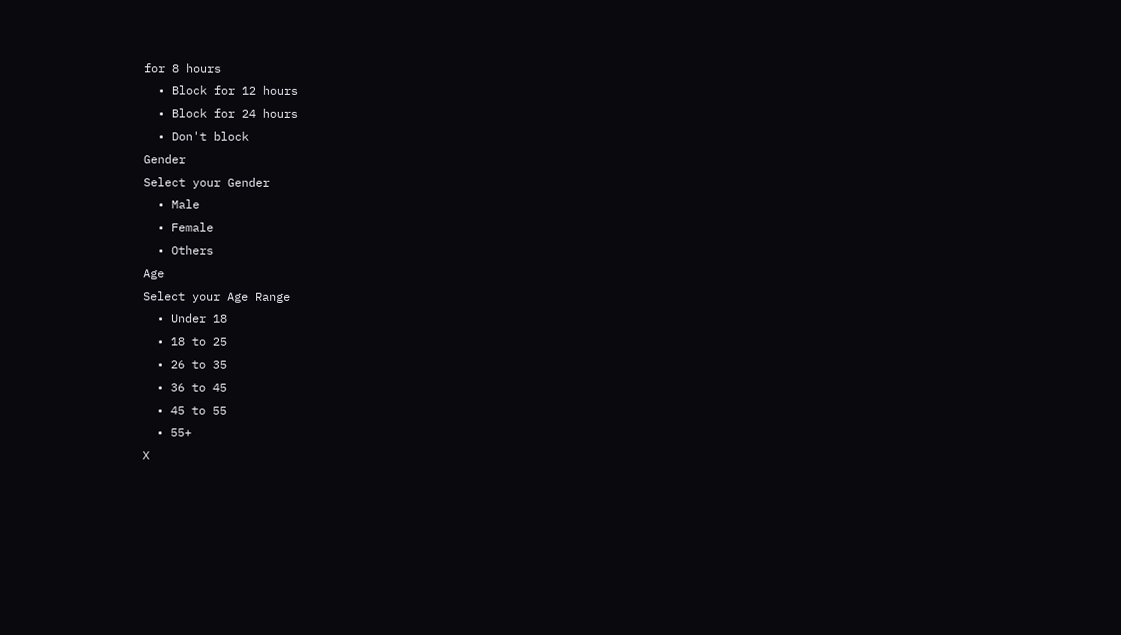for 8 hours
  • Block for 12 hours
  • Block for 24 hours
  • Don't block
Gender
Select your Gender
  • Male
  • Female
  • Others
Age
Select your Age Range
  • Under 18
  • 18 to 25
  • 26 to 35
  • 36 to 45
  • 45 to 55
  • 55+
X